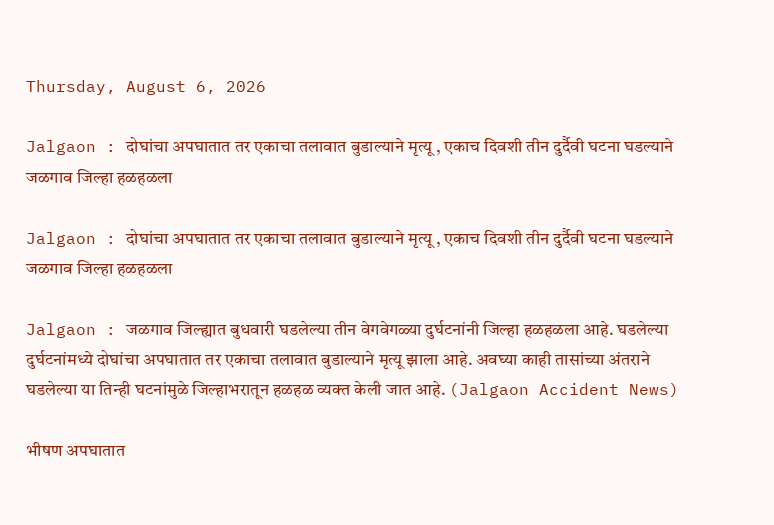Thursday, August 6, 2026

Jalgaon : दोघांचा अपघातात तर एकाचा तलावात बुडाल्याने मृत्यू , एकाच दिवशी तीन दुर्दैवी घटना घडल्याने जळगाव जिल्हा हळहळला

Jalgaon : दोघांचा अपघातात तर एकाचा तलावात बुडाल्याने मृत्यू , एकाच दिवशी तीन दुर्दैवी घटना घडल्याने जळगाव जिल्हा हळहळला

Jalgaon : जळगाव जिल्ह्यात बुधवारी घडलेल्या तीन वेगवेगळ्या दुर्घटनांनी जिल्हा हळहळला आहे. घडलेल्या दुर्घटनांमध्ये दोघांचा अपघातात तर एकाचा तलावात बुडाल्याने मृत्यू झाला आहे. अवघ्या काही तासांच्या अंतराने घडलेल्या या तिन्ही घटनांमुळे जिल्हाभरातून हळहळ व्यक्त केली जात आहे. (Jalgaon Accident News)

भीषण अपघातात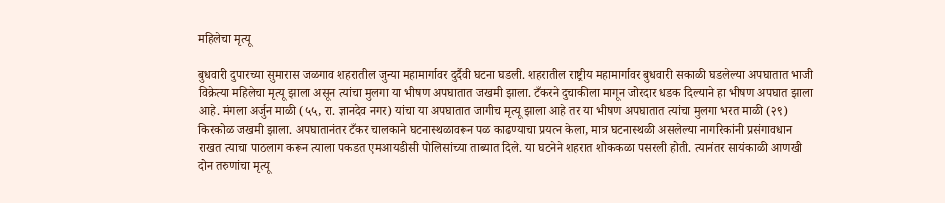महिलेचा मृत्यू

बुधवारी दुपारच्या सुमारास जळगाव शहरातील जुन्या महामार्गावर दुर्दैवी घटना घडली. शहरातील राष्ट्रीय महामार्गावर बुधवारी सकाळी घडलेल्या अपघातात भाजी विक्रेत्या महिलेचा मृत्यू झाला असून त्यांचा मुलगा या भीषण अपघातात जखमी झाला. टँकरने दुचाकीला मागून जोरदार धडक दिल्याने हा भीषण अपघात झाला आहे. मंगला अर्जुन माळी (५५, रा. ज्ञानदेव नगर) यांचा या अपघातात जागीच मृत्यू झाला आहे तर या भीषण अपघातात त्यांचा मुलगा भरत माळी (२९) किरकोळ जखमी झाला. अपघातानंतर टँकर चालकाने घटनास्थळावरून पळ काढण्याचा प्रयत्न केला, मात्र घटनास्थळी असलेल्या नागरिकांनी प्रसंगावधान राखत त्याचा पाठलाग करून त्याला पकडत एमआयडीसी पोलिसांच्या ताब्यात दिले. या घटनेने शहरात शोककळा पसरली होती. त्यानंतर सायंकाळी आणखी दोन तरुणांचा मृत्यू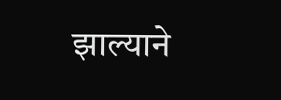झाल्याने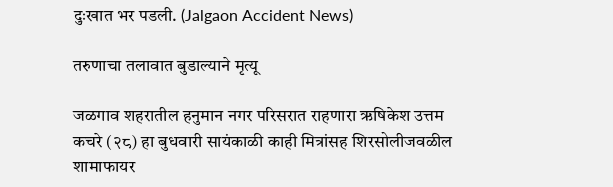दुःखात भर पडली. (Jalgaon Accident News)

तरुणाचा तलावात बुडाल्याने मृत्यू

जळगाव शहरातील हनुमान नगर परिसरात राहणारा ऋषिकेश उत्तम कचरे (२८) हा बुधवारी सायंकाळी काही मित्रांसह शिरसोलीजवळील शामाफायर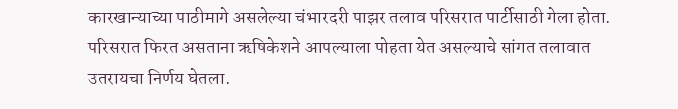कारखान्याच्या पाठीमागे असलेल्या चंभारदरी पाझर तलाव परिसरात पार्टीसाठी गेला होता. परिसरात फिरत असताना ऋषिकेशने आपल्याला पोहता येत असल्याचे सांगत तलावात उतरायचा निर्णय घेतला.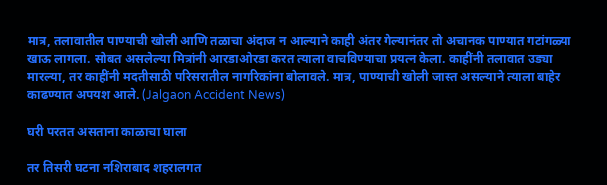मात्र, तलावातील पाण्याची खोली आणि तळाचा अंदाज न आल्याने काही अंतर गेल्यानंतर तो अचानक पाण्यात गटांगळ्या खाऊ लागला. सोबत असलेल्या मित्रांनी आरडाओरडा करत त्याला वाचविण्याचा प्रयत्न केला. काहींनी तलावात उड्या मारल्या, तर काहींनी मदतीसाठी परिसरातील नागरिकांना बोलावले. मात्र, पाण्याची खोली जास्त असल्याने त्याला बाहेर काढण्यात अपयश आले. (Jalgaon Accident News)

घरी परतत असताना काळाचा घाला

तर तिसरी घटना नशिराबाद शहरालगत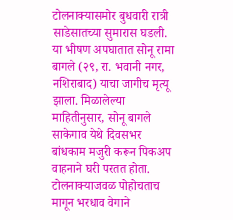टोलनाक्यासमोर बुधवारी रात्री साडेसातच्या सुमारास घडली. या भीषण अपघातात सोनू रामा बागले (२९, रा. भवानी नगर, नशिराबाद) याचा जागीच मृत्यू झाला. मिळालेल्या माहितीनुसार, सोनू बागले साकेगाव येथे दिवसभर बांधकाम मजुरी करून पिकअप वाहनाने घरी परतत होता. टोलनाक्याजवळ पोहोचताच मागून भरधाव वेगाने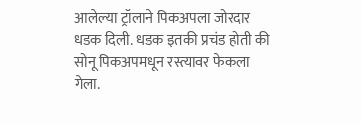आलेल्या ट्रॉलाने पिकअपला जोरदार धडक दिली. धडक इतकी प्रचंड होती की सोनू पिकअपमधून रस्त्यावर फेकला गेला.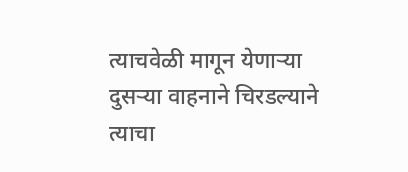त्याचवेळी मागून येणाऱ्या दुसऱ्या वाहनाने चिरडल्याने त्याचा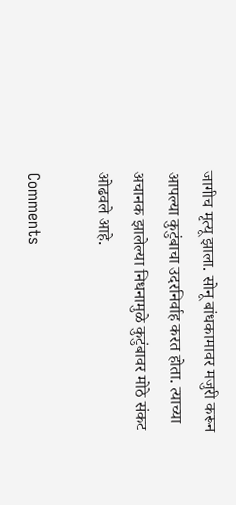जागीच मृत्यू झाला. सोनू बांधकामावर मजुरी करून आपल्या कुटुंबाचा उदरनिर्वाह करत होता. त्याच्या अचानक झालेल्या निधनामुळे कुटुंबावर मोठे संकट ओढवले आहे.

Comments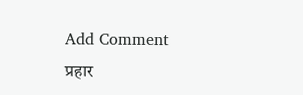Add Comment
प्रहार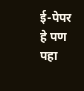ई-पेपर
हे पण पहा